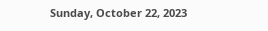Sunday, October 22, 2023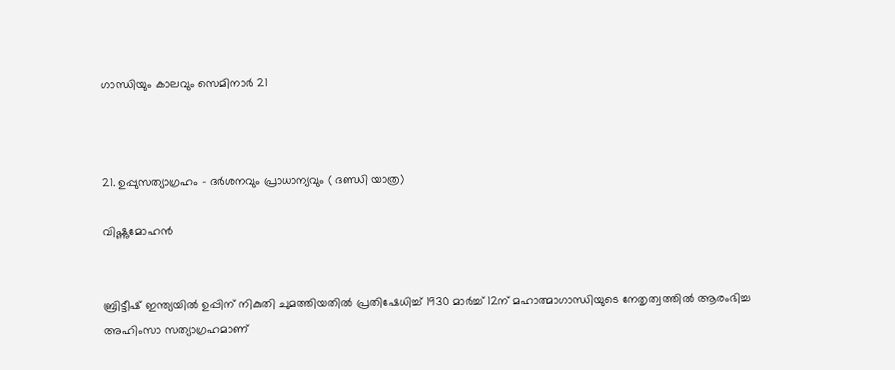ഗാന്ധിയും കാലവും സെമിനാർ 21



21. ഉപ്പുസത്യാഗ്രഹം - ദർശനവും പ്രാധാന്യവും ( ദണ്ഡി യാത്ര)

വിഷ്ണുമോഹൻ


ബ്രിട്ടീഷ് ഇന്ത്യയിൽ ഉപ്പിന് നികുതി ചുമത്തിയതിൽ പ്രതിഷേധിച്ച് 1930 മാർച്ച് 12ന് മഹാത്മാഗാന്ധിയുടെ നേതൃത്വത്തിൽ ആരംഭിച്ച അഹിംസാ സത്യാഗ്രഹമാണ്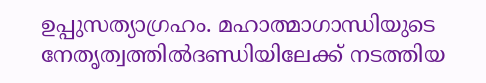ഉപ്പുസത്യാഗ്രഹം. മഹാത്മാഗാന്ധിയുടെ നേതൃത്വത്തിൽദണ്ഡിയിലേക്ക് നടത്തിയ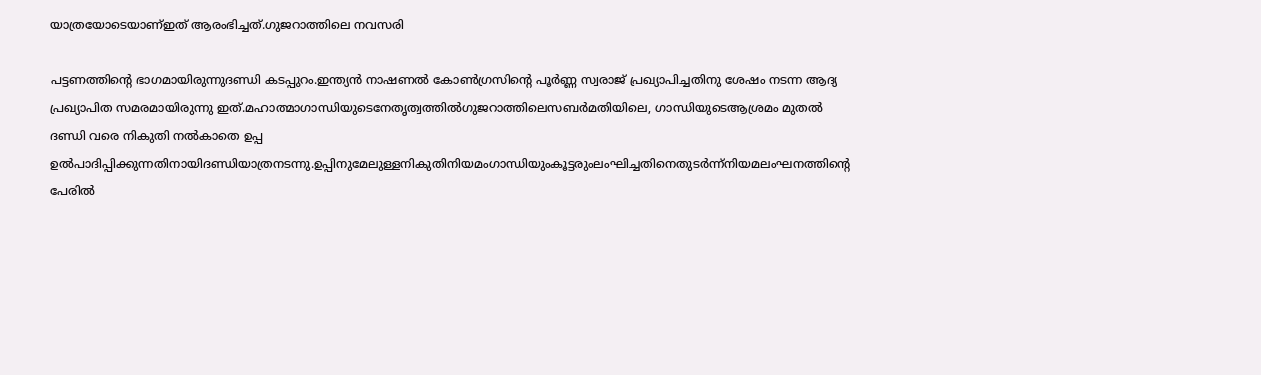യാത്രയോടെയാണ്ഇത് ആരംഭിച്ചത്.ഗുജറാത്തിലെ നവസരി

പട്ടണത്തിന്റെ ഭാഗമായിരുന്നുദണ്ഡി കടപ്പുറം.ഇന്ത്യൻ നാഷണൽ കോൺഗ്രസിന്റെ പൂർണ്ണ സ്വരാജ് പ്രഖ്യാപിച്ചതിനു ശേഷം നടന്ന ആദ്യ പ്രഖ്യാപിത സമരമായിരുന്നു ഇത്.മഹാത്മാഗാന്ധിയുടെനേതൃത്വത്തിൽഗുജറാത്തിലെസബർമതിയിലെ, ഗാന്ധിയുടെആശ്രമം മുതൽ ദണ്ഡി വരെ നികുതി നൽകാതെ ഉപ്പ ഉൽപാദിപ്പിക്കുന്നതിനായിദണ്ഡിയാത്രനടന്നു.ഉപ്പിനുമേലുള്ളനികുതിനിയമംഗാന്ധിയുംകൂട്ടരുംലംഘിച്ചതിനെതുടർന്ന്നിയമലംഘനത്തിന്റെ പേരിൽ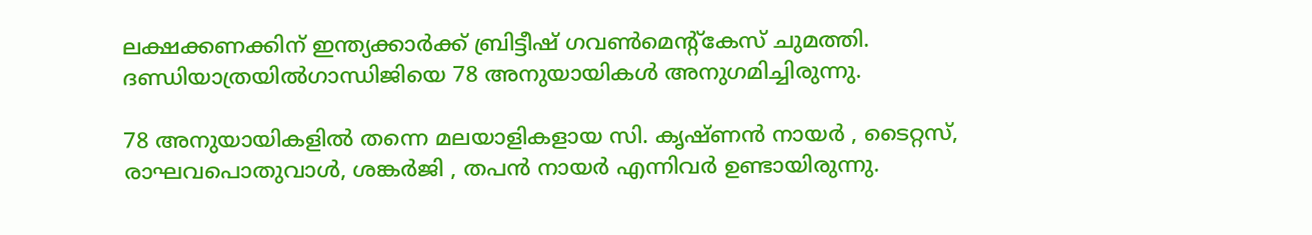ലക്ഷക്കണക്കിന് ഇന്ത്യക്കാർക്ക് ബ്രിട്ടീഷ് ഗവൺമെന്റ്കേസ് ചുമത്തി. ദണ്ഡിയാത്രയിൽഗാന്ധിജിയെ 78 അനുയായികൾ അനുഗമിച്ചിരുന്നു.

78 അനുയായികളിൽ തന്നെ മലയാളികളായ സി. കൃഷ്ണൻ നായർ , ടൈറ്റസ്, രാഘവപൊതുവാൾ, ശങ്കർജി , തപൻ നായർ എന്നിവർ ഉണ്ടായിരുന്നു.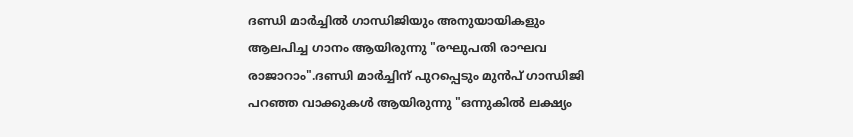ദണ്ഡി മാർച്ചിൽ ഗാന്ധിജിയും അനുയായികളും ആലപിച്ച ഗാനം ആയിരുന്നു "രഘുപതി രാഘവ രാജാറാം".ദണ്ഡി മാർച്ചിന് പുറപ്പെടും മുൻപ് ഗാന്ധിജി പറഞ്ഞ വാക്കുകൾ ആയിരുന്നു "ഒന്നുകിൽ ലക്ഷ്യം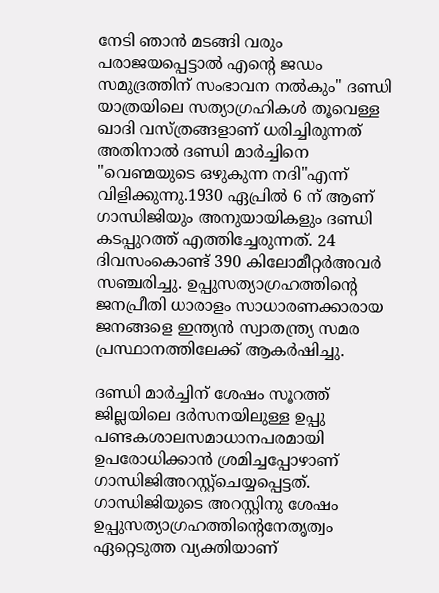നേടി ഞാൻ മടങ്ങി വരും പരാജയപ്പെട്ടാൽ എന്റെ ജഡം സമുദ്രത്തിന് സംഭാവന നൽകും" ദണ്ഡി യാത്രയിലെ സത്യാഗ്രഹികൾ തൂവെള്ള ഖാദി വസ്ത്രങ്ങളാണ് ധരിച്ചിരുന്നത് അതിനാൽ ദണ്ഡി മാർച്ചിനെ "വെണ്മയുടെ ഒഴുകുന്ന നദി"എന്ന് വിളിക്കുന്നു.1930 ഏപ്രിൽ 6 ന് ആണ് ഗാന്ധിജിയും അനുയായികളും ദണ്ഡി കടപ്പുറത്ത് എത്തിച്ചേരുന്നത്. 24 ദിവസംകൊണ്ട് 390 കിലോമീറ്റർഅവർ സഞ്ചരിച്ചു. ഉപ്പുസത്യാഗ്രഹത്തിന്റെ ജനപ്രീതി ധാരാളം സാധാരണക്കാരായ ജനങ്ങളെ ഇന്ത്യൻ സ്വാതന്ത്ര്യ സമര പ്രസ്ഥാനത്തിലേക്ക് ആകർഷിച്ചു.

ദണ്ഡി മാർച്ചിന് ശേഷം സൂറത്ത് ജില്ലയിലെ ദർസനയിലുള്ള ഉപ്പു പണ്ടകശാലസമാധാനപരമായി ഉപരോധിക്കാൻ ശ്രമിച്ചപ്പോഴാണ് ഗാന്ധിജിഅറസ്റ്റ്ചെയ്യപ്പെട്ടത്. ഗാന്ധിജിയുടെ അറസ്റ്റിനു ശേഷം ഉപ്പുസത്യാഗ്രഹത്തിന്റെനേതൃത്വം ഏറ്റെടുത്ത വ്യക്തിയാണ്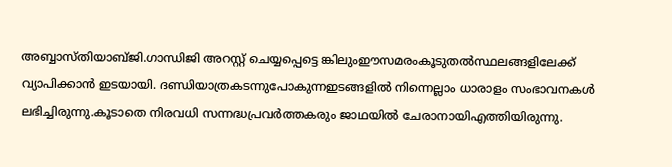അബ്ബാസ്തിയാബ്ജി.ഗാന്ധിജി അറസ്റ്റ് ചെയ്യപ്പെട്ടെ ങ്കിലുംഈസമരംകൂടുതൽസ്ഥലങ്ങളിലേക്ക് വ്യാപിക്കാൻ ഇടയായി. ദണ്ഡിയാത്രകടന്നുപോകുന്നഇടങ്ങളിൽ നിന്നെല്ലാം ധാരാളം സംഭാവനകൾ ലഭിച്ചിരുന്നു.കൂടാതെ നിരവധി സന്നദ്ധപ്രവർത്തകരും ജാഥയിൽ ചേരാനായിഎത്തിയിരുന്നു.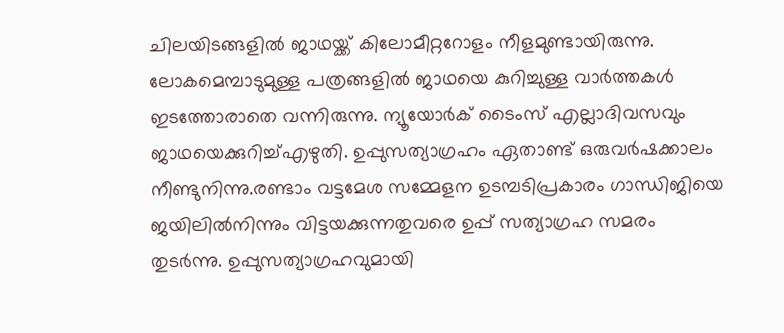ചിലയിടങ്ങളിൽ ജാഥയ്ക്ക് കിലോമീറ്ററോളം നീളമുണ്ടായിരുന്നു. ലോകമെമ്പാടുമുള്ള പത്രങ്ങളിൽ ജാഥയെ കുറിച്ചുള്ള വാർത്തകൾ ഇടത്തോരാതെ വന്നിരുന്നു. ന്യൂയോർക് ടൈംസ് എല്ലാദിവസവും ജാഥയെക്കുറിച്ച്എഴുതി. ഉപ്പുസത്യാഗ്രഹം ഏതാണ്ട് ഒരുവർഷക്കാലം നീണ്ടുനിന്നു.രണ്ടാം വട്ടമേശ സമ്മേളന ഉടമ്പടിപ്രകാരം ഗാന്ധിജിയെ ജയിലിൽനിന്നും വിട്ടയക്കുന്നതുവരെ ഉപ്പ് സത്യാഗ്രഹ സമരം തുടർന്നു. ഉപ്പുസത്യാഗ്രഹവുമായി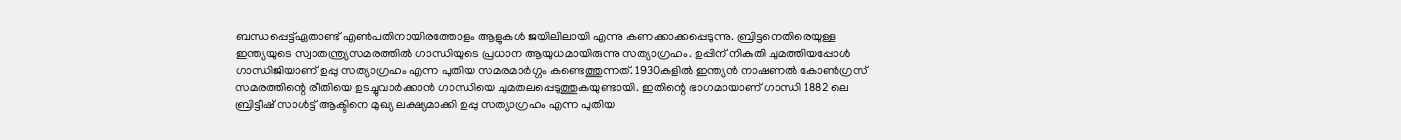ബന്ധപ്പെട്ട്ഏതാണ്ട് എൺപതിനായിരത്തോളം ആളുകൾ ജയിലിലായി എന്നു കണക്കാക്കപ്പെടുന്നു. ബ്രിട്ടനെതിരെയുള്ള ഇന്ത്യയുടെ സ്വാതന്ത്ര്യസമരത്തിൽ ഗാന്ധിയുടെ പ്രധാന ആയുധമായിരുന്നു സത്യാഗ്രഹം. ഉപ്പിന് നികുതി ചുമത്തിയപ്പോൾ ഗാന്ധിജിയാണ് ഉപ്പു സത്യാഗ്രഹം എന്ന പുതിയ സമരമാർഗ്ഗം കണ്ടെത്തുന്നത്. 1930കളിൽ ഇന്ത്യൻ നാഷണൽ കോൺഗ്രസ് സമരത്തിന്റെ രീതിയെ ഉടച്ചുവാർക്കാൻ ഗാന്ധിയെ ചുമതലപ്പെടുത്തുകയുണ്ടായി. ഇതിന്റെ ഭാഗമായാണ് ഗാന്ധി 1882 ലെ ബ്രിട്ടീഷ് സാൾട്ട് ആക്ടിനെ മുഖ്യ ലക്ഷ്യമാക്കി ഉപ്പു സത്യാഗ്രഹം എന്ന പുതിയ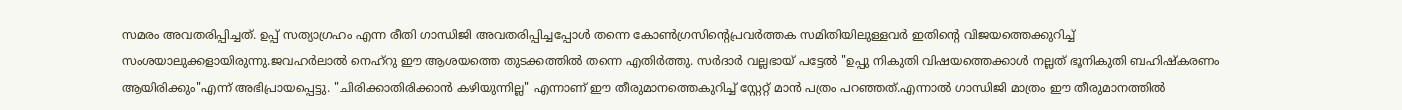സമരം അവതരിപ്പിച്ചത്. ഉപ്പ് സത്യാഗ്രഹം എന്ന രീതി ഗാന്ധിജി അവതരിപ്പിച്ചപ്പോൾ തന്നെ കോൺഗ്രസിന്റെപ്രവർത്തക സമിതിയിലുള്ളവർ ഇതിന്റെ വിജയത്തെക്കുറിച്ച് സംശയാലുക്കളായിരുന്നു.ജവഹർലാൽ നെഹ്റു ഈ ആശയത്തെ തുടക്കത്തിൽ തന്നെ എതിർത്തു. സർദാർ വല്ലഭായ് പട്ടേൽ "ഉപ്പു നികുതി വിഷയത്തെക്കാൾ നല്ലത് ഭൂനികുതി ബഹിഷ്കരണം ആയിരിക്കും"എന്ന് അഭിപ്രായപ്പെട്ടു. "ചിരിക്കാതിരിക്കാൻ കഴിയുന്നില്ല" എന്നാണ് ഈ തീരുമാനത്തെകുറിച്ച് സ്റ്റേറ്റ് മാൻ പത്രം പറഞ്ഞത്.എന്നാൽ ഗാന്ധിജി മാത്രം ഈ തീരുമാനത്തിൽ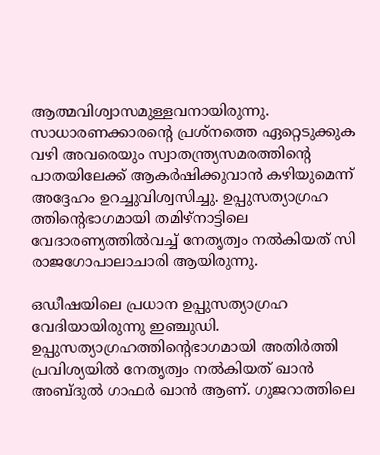ആത്മവിശ്വാസമുള്ളവനായിരുന്നു. സാധാരണക്കാരന്റെ പ്രശ്നത്തെ ഏറ്റെടുക്കുക വഴി അവരെയും സ്വാതന്ത്ര്യസമരത്തിന്റെ പാതയിലേക്ക് ആകർഷിക്കുവാൻ കഴിയുമെന്ന് അദ്ദേഹം ഉറച്ചുവിശ്വസിച്ചു. ഉപ്പുസത്യാഗ്രഹ ത്തിന്റെഭാഗമായി തമിഴ്നാട്ടിലെ വേദാരണ്യത്തിൽവച്ച് നേതൃത്വം നൽകിയത് സി രാജഗോപാലാചാരി ആയിരുന്നു.

ഒഡീഷയിലെ പ്രധാന ഉപ്പുസത്യാഗ്രഹ വേദിയായിരുന്നു ഇഞ്ചുഡി. ഉപ്പുസത്യാഗ്രഹത്തിന്റെഭാഗമായി അതിർത്തി പ്രവിശ്യയിൽ നേതൃത്വം നൽകിയത് ഖാൻ അബ്ദുൽ ഗാഫർ ഖാൻ ആണ്. ഗുജറാത്തിലെ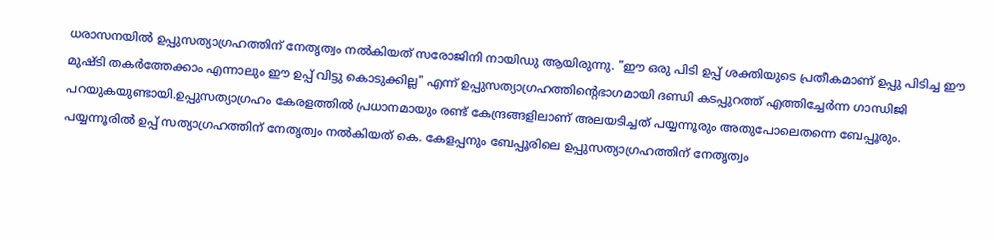ധരാസനയിൽ ഉപ്പുസത്യാഗ്രഹത്തിന് നേതൃത്വം നൽകിയത് സരോജിനി നായിഡു ആയിരുന്നു. "ഈ ഒരു പിടി ഉപ്പ് ശക്തിയുടെ പ്രതീകമാണ് ഉപ്പു പിടിച്ച ഈ മുഷ്ടി തകർത്തേക്കാം എന്നാലും ഈ ഉപ്പ് വിട്ടു കൊടുക്കില്ല" എന്ന് ഉപ്പുസത്യാഗ്രഹത്തിന്റെഭാഗമായി ദണ്ഡി കടപ്പുറത്ത് എത്തിച്ചേർന്ന ഗാന്ധിജി പറയുകയുണ്ടായി.ഉപ്പുസത്യാഗ്രഹം കേരളത്തിൽ പ്രധാനമായും രണ്ട് കേന്ദ്രങ്ങളിലാണ് അലയടിച്ചത് പയ്യന്നൂരും അതുപോലെതന്നെ ബേപ്പൂരും. പയ്യന്നൂരിൽ ഉപ്പ് സത്യാഗ്രഹത്തിന് നേതൃത്വം നൽകിയത് കെ. കേളപ്പനും ബേപ്പൂരിലെ ഉപ്പുസത്യാഗ്രഹത്തിന് നേതൃത്വം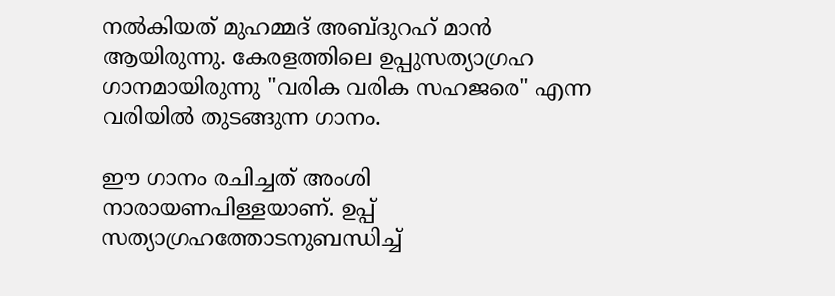നൽകിയത് മുഹമ്മദ് അബ്ദുറഹ് മാൻ ആയിരുന്നു. കേരളത്തിലെ ഉപ്പുസത്യാഗ്രഹ ഗാനമായിരുന്നു "വരിക വരിക സഹജരെ" എന്ന വരിയിൽ തുടങ്ങുന്ന ഗാനം.

ഈ ഗാനം രചിച്ചത് അംശി നാരായണപിള്ളയാണ്. ഉപ്പ് സത്യാഗ്രഹത്തോടനുബന്ധിച്ച്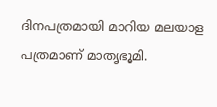ദിനപത്രമായി മാറിയ മലയാള പത്രമാണ് മാതൃഭൂമി.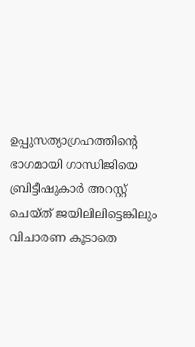ഉപ്പുസത്യാഗ്രഹത്തിന്റെ ഭാഗമായി ഗാന്ധിജിയെ ബ്രിട്ടീഷുകാർ അറസ്റ്റ് ചെയ്ത് ജയിലിലിട്ടെങ്കിലും വിചാരണ കൂടാതെ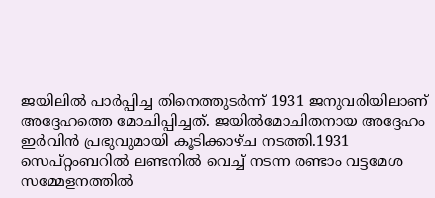ജയിലിൽ പാർപ്പിച്ച തിനെത്തുടർന്ന് 1931 ജനുവരിയിലാണ് അദ്ദേഹത്തെ മോചിപ്പിച്ചത്. ജയിൽമോചിതനായ അദ്ദേഹം ഇർവിൻ പ്രഭുവുമായി കൂടിക്കാഴ്ച നടത്തി.1931 സെപ്റ്റംബറിൽ ലണ്ടനിൽ വെച്ച് നടന്ന രണ്ടാം വട്ടമേശ സമ്മേളനത്തിൽ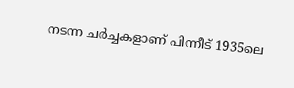നടന്ന ചർച്ചകളാണ് പിന്നീട് 1935ലെ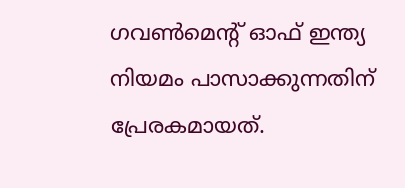ഗവൺമെന്റ് ഓഫ് ഇന്ത്യ നിയമം പാസാക്കുന്നതിന് പ്രേരകമായത്.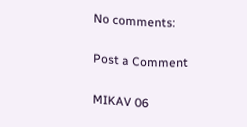No comments:

Post a Comment

MIKAV 06